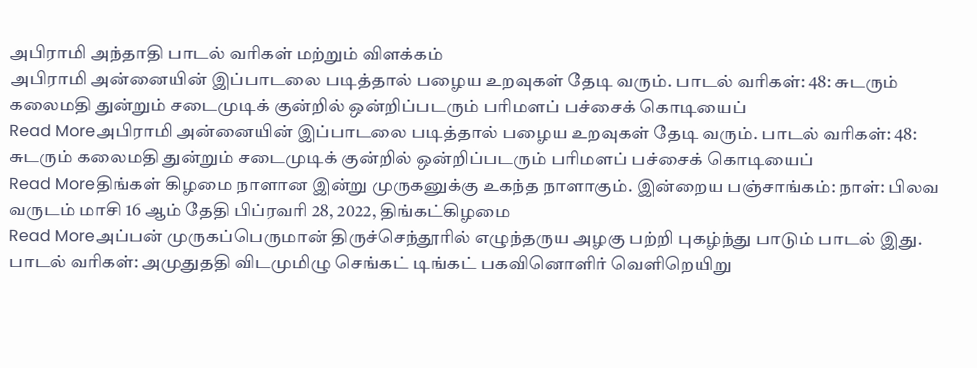அபிராமி அந்தாதி பாடல் வரிகள் மற்றும் விளக்கம்
அபிராமி அன்னையின் இப்பாடலை படித்தால் பழைய உறவுகள் தேடி வரும். பாடல் வரிகள்: 48: சுடரும் கலைமதி துன்றும் சடைமுடிக் குன்றில் ஒன்றிப்படரும் பரிமளப் பச்சைக் கொடியைப்
Read Moreஅபிராமி அன்னையின் இப்பாடலை படித்தால் பழைய உறவுகள் தேடி வரும். பாடல் வரிகள்: 48: சுடரும் கலைமதி துன்றும் சடைமுடிக் குன்றில் ஒன்றிப்படரும் பரிமளப் பச்சைக் கொடியைப்
Read Moreதிங்கள் கிழமை நாளான இன்று முருகனுக்கு உகந்த நாளாகும். இன்றைய பஞ்சாங்கம்: நாள்: பிலவ வருடம் மாசி 16 ஆம் தேதி பிப்ரவரி 28, 2022, திங்கட்கிழமை
Read Moreஅப்பன் முருகப்பெருமான் திருச்செந்தூரில் எழுந்தருய அழகு பற்றி புகழ்ந்து பாடும் பாடல் இது. பாடல் வரிகள்: அமுதுததி விடமுமிழு செங்கட் டிங்கட் பகவினொளிர் வெளிறெயிறு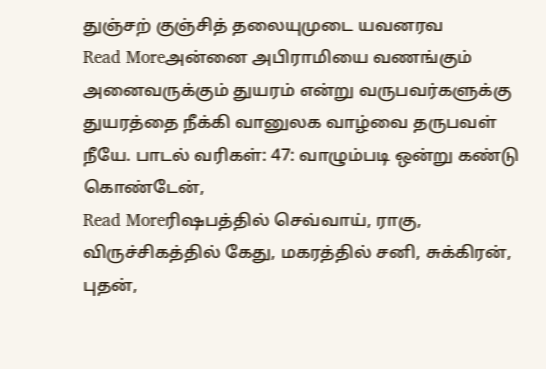துஞ்சற் குஞ்சித் தலையுமுடை யவனரவ
Read Moreஅன்னை அபிராமியை வணங்கும் அனைவருக்கும் துயரம் என்று வருபவர்களுக்கு துயரத்தை நீக்கி வானுலக வாழ்வை தருபவள் நீயே. பாடல் வரிகள்: 47: வாழும்படி ஒன்று கண்டு கொண்டேன்,
Read Moreரிஷபத்தில் செவ்வாய், ராகு, விருச்சிகத்தில் கேது, மகரத்தில் சனி, சுக்கிரன், புதன்,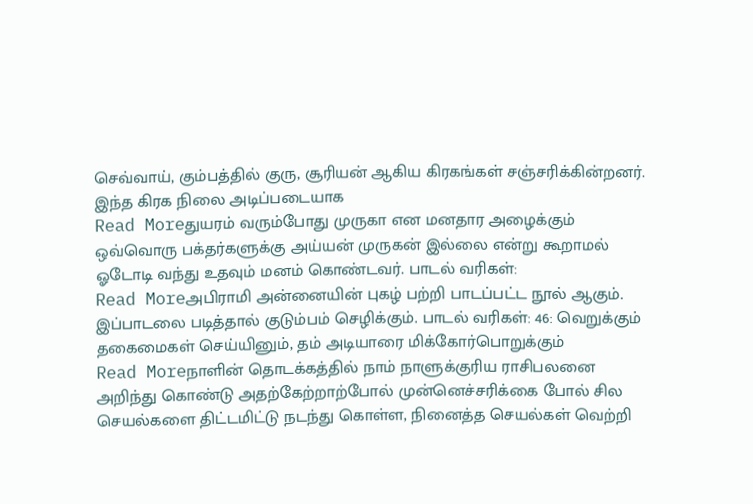செவ்வாய், கும்பத்தில் குரு, சூரியன் ஆகிய கிரகங்கள் சஞ்சரிக்கின்றனர். இந்த கிரக நிலை அடிப்படையாக
Read Moreதுயரம் வரும்போது முருகா என மனதார அழைக்கும் ஒவ்வொரு பக்தர்களுக்கு அய்யன் முருகன் இல்லை என்று கூறாமல் ஓடோடி வந்து உதவும் மனம் கொண்டவர். பாடல் வரிகள்:
Read Moreஅபிராமி அன்னையின் புகழ் பற்றி பாடப்பட்ட நூல் ஆகும். இப்பாடலை படித்தால் குடும்பம் செழிக்கும். பாடல் வரிகள்: 46: வெறுக்கும் தகைமைகள் செய்யினும், தம் அடியாரை மிக்கோர்பொறுக்கும்
Read Moreநாளின் தொடக்கத்தில் நாம் நாளுக்குரிய ராசிபலனை அறிந்து கொண்டு அதற்கேற்றாற்போல் முன்னெச்சரிக்கை போல் சில செயல்களை திட்டமிட்டு நடந்து கொள்ள, நினைத்த செயல்கள் வெற்றி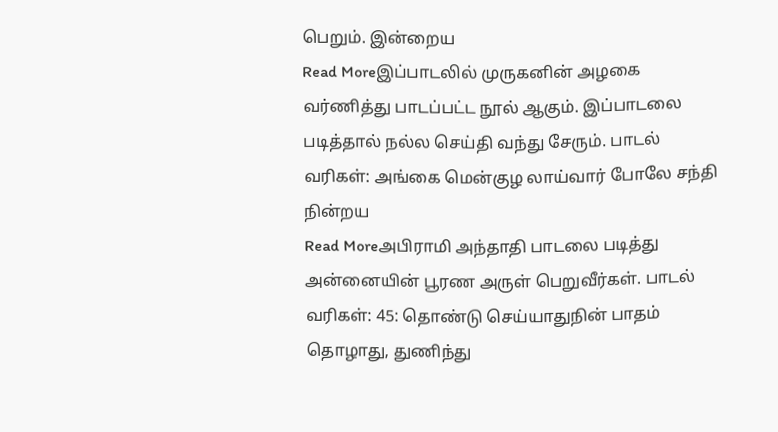பெறும். இன்றைய
Read Moreஇப்பாடலில் முருகனின் அழகை வர்ணித்து பாடப்பட்ட நூல் ஆகும். இப்பாடலை படித்தால் நல்ல செய்தி வந்து சேரும். பாடல் வரிகள்: அங்கை மென்குழ லாய்வார் போலே சந்தி நின்றய
Read Moreஅபிராமி அந்தாதி பாடலை படித்து அன்னையின் பூரண அருள் பெறுவீர்கள். பாடல் வரிகள்: 45: தொண்டு செய்யாதுநின் பாதம் தொழாது, துணிந்து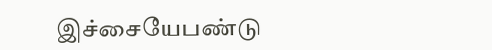இச்சையேபண்டு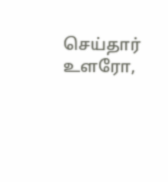செய்தார் உளரோ,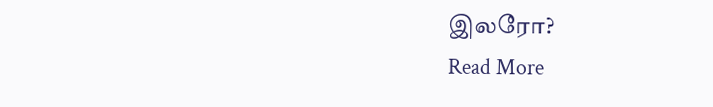இலரோ?
Read More